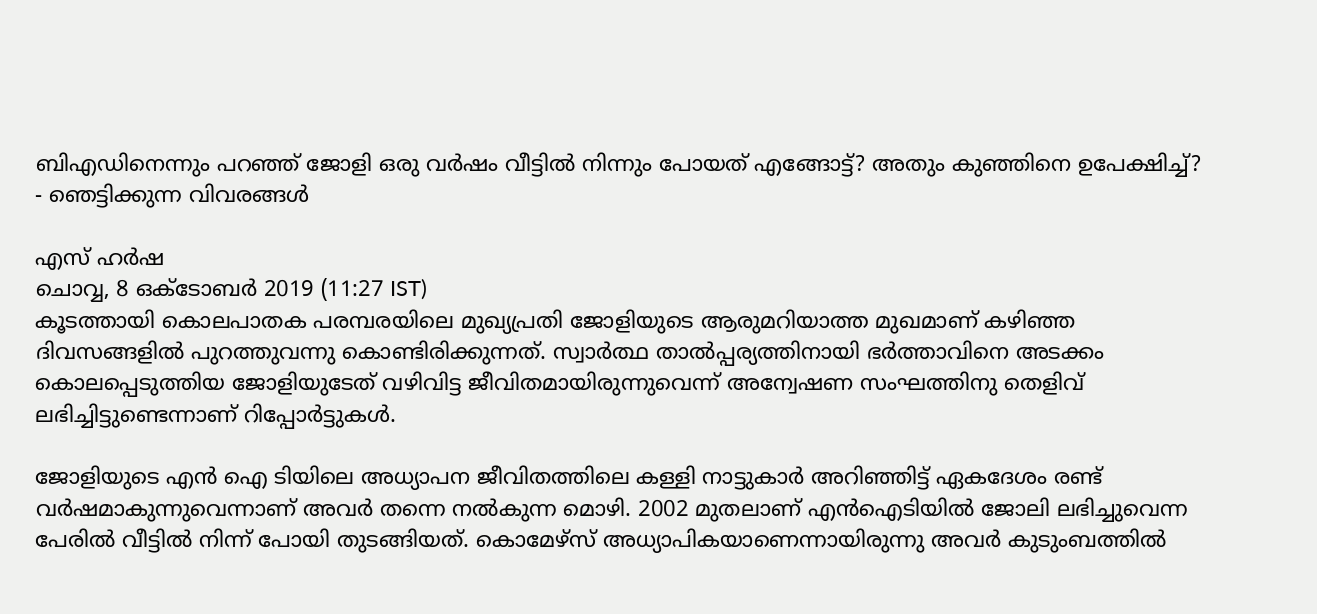ബി‌എഡിനെന്നും പറഞ്ഞ് ജോളി ഒരു വർഷം വീട്ടിൽ നിന്നും പോയത് എങ്ങോട്ട്? അതും കുഞ്ഞിനെ ഉപേക്ഷിച്ച്? - ഞെട്ടിക്കുന്ന വിവരങ്ങൾ

എസ് ഹർഷ
ചൊവ്വ, 8 ഒക്‌ടോബര്‍ 2019 (11:27 IST)
കൂടത്തായി കൊലപാതക പരമ്പരയിലെ മുഖ്യപ്രതി ജോളിയുടെ ആരുമറിയാത്ത മുഖമാണ് കഴിഞ്ഞ ദിവസങ്ങളിൽ പുറത്തുവന്നു കൊണ്ടിരിക്കുന്നത്. സ്വാർത്ഥ താൽപ്പര്യത്തിനായി ഭർത്താവിനെ അടക്കം കൊലപ്പെടുത്തിയ ജോളിയുടേത് വഴിവിട്ട ജീവിതമായിരുന്നുവെന്ന് അന്വേഷണ സംഘത്തിനു തെളിവ് ലഭിച്ചിട്ടുണ്ടെന്നാണ് റിപ്പോർട്ടുകൾ.

ജോളിയുടെ എൻ ഐ ടിയിലെ അധ്യാപന ജീവിതത്തിലെ കള്ളി നാട്ടുകാർ അറിഞ്ഞിട്ട് ഏകദേശം രണ്ട് വർഷമാകുന്നുവെന്നാണ് അവർ തന്നെ നൽകുന്ന മൊഴി. 2002 മുതലാണ് എന്‍ഐടിയില്‍ ജോലി ലഭിച്ചുവെന്ന പേരില്‍ വീട്ടില്‍ നിന്ന് പോയി തുടങ്ങിയത്. കൊമേഴ്സ് അധ്യാപികയാണെന്നായിരുന്നു അവര്‍ കുടുംബത്തില്‍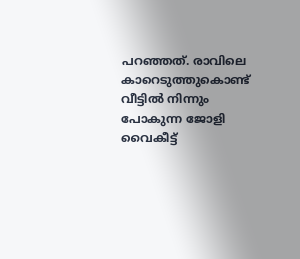പറഞ്ഞത്. രാവിലെ കാറെടുത്തുകൊണ്ട് വീട്ടില്‍ നിന്നും പോകുന്ന ജോളി വൈകീട്ട്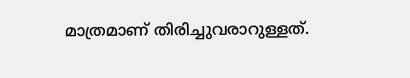മാത്രമാണ് തിരിച്ചുവരാറുള്ളത്.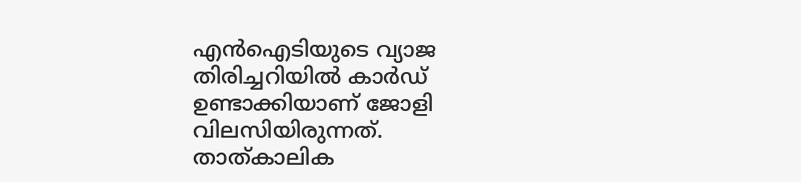എന്‍ഐടിയുടെ വ്യാജ തിരിച്ചറിയില്‍ കാര്‍ഡ് ഉണ്ടാക്കിയാണ് ജോളി വിലസിയിരുന്നത്. താത്കാലിക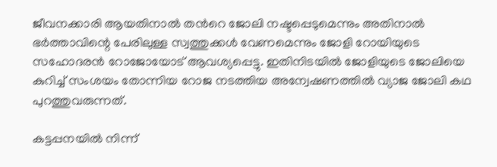ജീവനക്കാരി ആയതിനാല്‍ തന്‍റെ ജോലി നഷ്ടപ്പെടുമെന്നും അതിനാല്‍ ഭർത്താവിന്റെ പേരിലുള്ള സ്വത്തുക്കള്‍ വേണമെന്നും ജോളി റോയിയുടെ സഹോദരൻ റോജോയോട് ആവശ്യപ്പെട്ടു. ഇതിനിടയിൽ ജോളിയുടെ ജോലിയെ കുറിച്ച് സംശയം തോന്നിയ റോജ നടത്തിയ അന്വേഷണത്തിൽ വ്യാജ ജോലി കഥ പുറത്തുവരുന്നത്.

കട്ടപ്പനയില്‍ നിന്ന്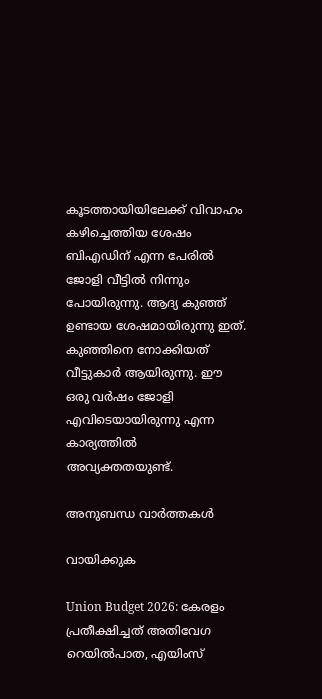കൂടത്തായിയിലേക്ക് വിവാഹം കഴിച്ചെത്തിയ ശേഷം ബിഎഡിന് എന്ന പേരില്‍ ജോളി വീട്ടില്‍ നിന്നും പോയിരുന്നു. ആദ്യ കുഞ്ഞ് ഉണ്ടായ ശേഷമായിരുന്നു ഇത്. കുഞ്ഞിനെ നോക്കിയത് വീട്ടുകാർ ആയിരുന്നു. ഈ ഒരു വർഷം ജോളി എവിടെയായിരുന്നു എന്ന കാര്യത്തിൽ അവ്യക്തതയുണ്ട്.

അനുബന്ധ വാര്‍ത്തകള്‍

വായിക്കുക

Union Budget 2026: കേരളം പ്രതീക്ഷിച്ചത് അതിവേഗ റെയിൽപാത, എയിംസ്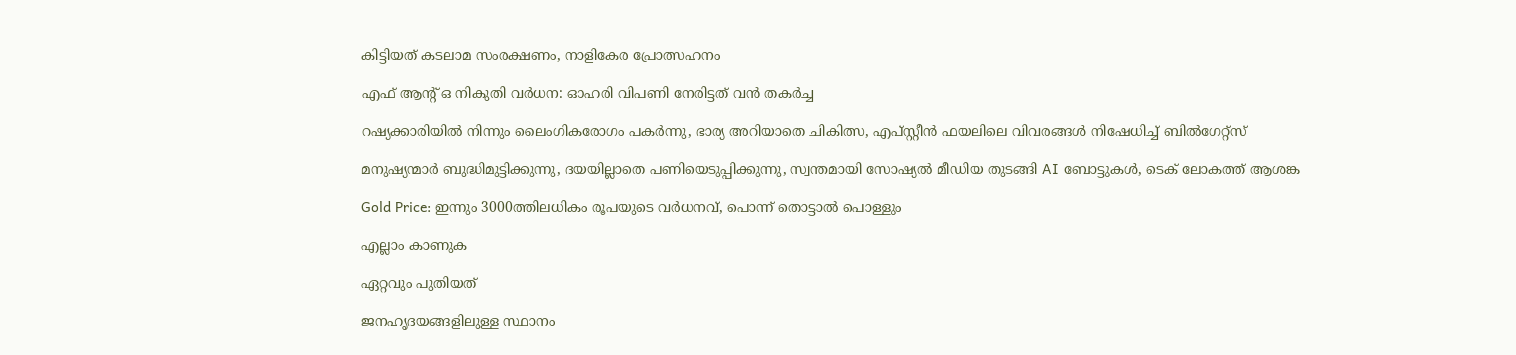കിട്ടിയത് കടലാമ സംരക്ഷണം, നാളികേര പ്രോത്സഹനം

എഫ് ആന്റ് ഒ നികുതി വർധന: ഓഹരി വിപണി നേരിട്ടത് വൻ തകർച്ച

റഷ്യക്കാരിയിൽ നിന്നും ലൈംഗികരോഗം പകർന്നു, ഭാര്യ അറിയാതെ ചികിത്സ, എപ്സ്റ്റീൻ ഫയലിലെ വിവരങ്ങൾ നിഷേധിച്ച് ബിൽഗേറ്റ്സ്

മനുഷ്യന്മാർ ബുദ്ധിമുട്ടിക്കുന്നു, ദയയില്ലാതെ പണിയെടുപ്പിക്കുന്നു, സ്വന്തമായി സോഷ്യൽ മീഡിയ തുടങ്ങി AI ബോട്ടുകൾ, ടെക് ലോകത്ത് ആശങ്ക

Gold Price: ഇന്നും 3000ത്തിലധികം രൂപയുടെ വർധനവ്, പൊന്ന് തൊട്ടാൽ പൊള്ളും

എല്ലാം കാണുക

ഏറ്റവും പുതിയത്

ജനഹൃദയങ്ങളിലുള്ള സ്ഥാനം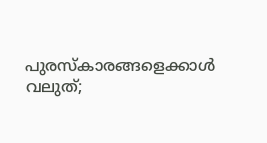പുരസ്‌കാരങ്ങളെക്കാള്‍ വലുത്;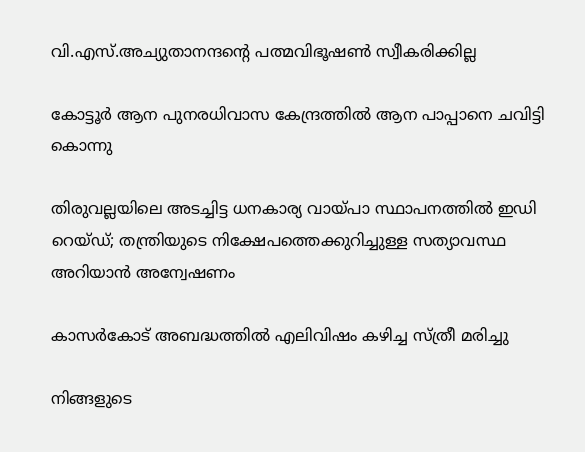വി.എസ്.അച്യുതാനന്ദന്റെ പത്മവിഭൂഷണ്‍ സ്വീകരിക്കില്ല

കോട്ടൂര്‍ ആന പുനരധിവാസ കേന്ദ്രത്തില്‍ ആന പാപ്പാനെ ചവിട്ടി കൊന്നു

തിരുവല്ലയിലെ അടച്ചിട്ട ധനകാര്യ വായ്പാ സ്ഥാപനത്തില്‍ ഇഡി റെയ്ഡ്; തന്ത്രിയുടെ നിക്ഷേപത്തെക്കുറിച്ചുള്ള സത്യാവസ്ഥ അറിയാന്‍ അന്വേഷണം

കാസര്‍കോട് അബദ്ധത്തില്‍ എലിവിഷം കഴിച്ച സ്ത്രീ മരിച്ചു

നിങ്ങളുടെ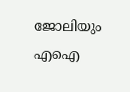ജോലിയും എഐ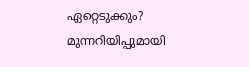ഏറ്റെടുക്കും? മുന്നറിയിപ്പുമായി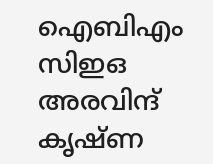ഐബിഎം സിഇഒ അരവിന്ദ് കൃഷ്ണ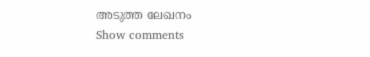അടുത്ത ലേഖനം
Show comments